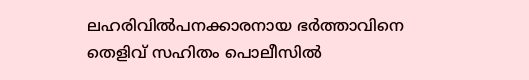ലഹരിവിൽപനക്കാരനായ ഭർത്താവിനെ തെളിവ് സഹിതം പൊലീസിൽ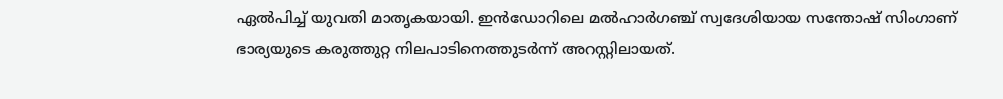ഏൽപിച്ച് യുവതി മാതൃകയായി. ഇൻഡോറിലെ മൽഹാർഗഞ്ച് സ്വദേശിയായ സന്തോഷ് സിംഗാണ് ഭാര്യയുടെ കരുത്തുറ്റ നിലപാടിനെത്തുടർന്ന് അറസ്റ്റിലായത്.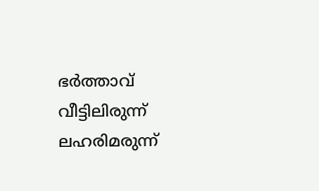ഭർത്താവ് വീട്ടിലിരുന്ന് ലഹരിമരുന്ന്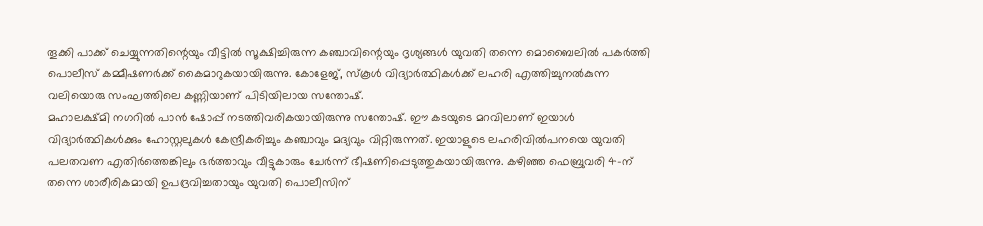തൂക്കി പാക്ക് ചെയ്യുന്നതിന്റെയും വീട്ടിൽ സൂക്ഷിച്ചിരുന്ന കഞ്ചാവിന്റെയും ദൃശ്യങ്ങൾ യുവതി തന്നെ മൊബൈലിൽ പകർത്തി പൊലീസ് കമ്മീഷണർക്ക് കൈമാറുകയായിരുന്നു. കോളേജ്, സ്കൂൾ വിദ്യാർത്ഥികൾക്ക് ലഹരി എത്തിച്ചുനൽകുന്ന വലിയൊരു സംഘത്തിലെ കണ്ണിയാണ് പിടിയിലായ സന്തോഷ്.
മഹാലക്ഷ്മി നഗറിൽ പാൻ ഷോപ്പ് നടത്തിവരികയായിരുന്നു സന്തോഷ്. ഈ കടയുടെ മറവിലാണ് ഇയാൾ വിദ്യാർത്ഥികൾക്കും ഹോസ്റ്റലുകൾ കേന്ദ്രീകരിച്ചും കഞ്ചാവും മദ്യവും വിറ്റിരുന്നത്. ഇയാളുടെ ലഹരിവിൽപനയെ യുവതി പലതവണ എതിർത്തെങ്കിലും ഭർത്താവും വീട്ടുകാരും ചേർന്ന് ഭീഷണിപ്പെടുത്തുകയായിരുന്നു. കഴിഞ്ഞ ഫെബ്രുവരി 4-ന് തന്നെ ശാരീരികമായി ഉപദ്രവിച്ചതായും യുവതി പൊലീസിന്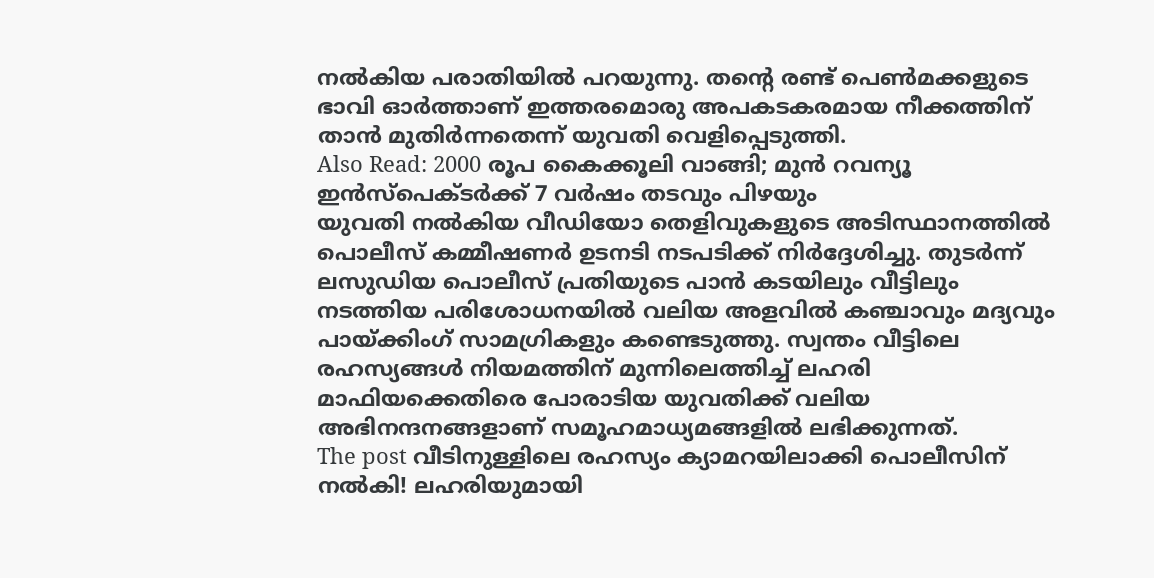നൽകിയ പരാതിയിൽ പറയുന്നു. തന്റെ രണ്ട് പെൺമക്കളുടെ ഭാവി ഓർത്താണ് ഇത്തരമൊരു അപകടകരമായ നീക്കത്തിന് താൻ മുതിർന്നതെന്ന് യുവതി വെളിപ്പെടുത്തി.
Also Read: 2000 രൂപ കൈക്കൂലി വാങ്ങി; മുൻ റവന്യൂ ഇൻസ്പെക്ടർക്ക് 7 വർഷം തടവും പിഴയും
യുവതി നൽകിയ വീഡിയോ തെളിവുകളുടെ അടിസ്ഥാനത്തിൽ പൊലീസ് കമ്മീഷണർ ഉടനടി നടപടിക്ക് നിർദ്ദേശിച്ചു. തുടർന്ന് ലസുഡിയ പൊലീസ് പ്രതിയുടെ പാൻ കടയിലും വീട്ടിലും നടത്തിയ പരിശോധനയിൽ വലിയ അളവിൽ കഞ്ചാവും മദ്യവും പായ്ക്കിംഗ് സാമഗ്രികളും കണ്ടെടുത്തു. സ്വന്തം വീട്ടിലെ രഹസ്യങ്ങൾ നിയമത്തിന് മുന്നിലെത്തിച്ച് ലഹരി മാഫിയക്കെതിരെ പോരാടിയ യുവതിക്ക് വലിയ അഭിനന്ദനങ്ങളാണ് സമൂഹമാധ്യമങ്ങളിൽ ലഭിക്കുന്നത്.
The post വീടിനുള്ളിലെ രഹസ്യം ക്യാമറയിലാക്കി പൊലീസിന് നൽകി! ലഹരിയുമായി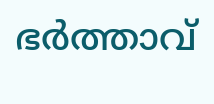ഭർത്താവ്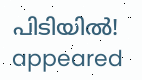പിടിയിൽ! appeared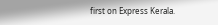first on Express Kerala.